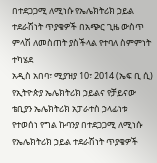በተደጋጋሚ ለሚነሱ የኤሌክትሪክ ኃይል ተደራሽነት ጥያቄዎች በአጭር ጊዜ ውስጥ ምላሽ ለመስጠት ያስችላል የተባለ ስምምነት ተካሄደ
አዲስ አበባ፣ ሚያዝያ 10፣ 2014 (ኤፍ ቢ ሲ) የኢትዮጵያ ኤሌክትሪክ ኃይልና የቻይናው ቴቢያን ኤሌክትሪክ አፓራተስ ኃላፊነቱ የተወሰነ የግል ኩባንያ በተደጋጋሚ ለሚነሱ የኤሌክትሪክ ኃይል ተደራሽነት ጥያቄዎች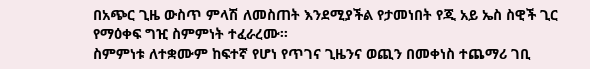በአጭር ጊዜ ውስጥ ምላሽ ለመስጠት እንደሚያችል የታመነበት የጂ አይ ኤስ ስዊች ጊር የማዕቀፍ ግዢ ስምምነት ተፈራረሙ፡፡
ስምምነቱ ለተቋሙም ከፍተኛ የሆነ የጥገና ጊዜንና ወጪን በመቀነስ ተጨማሪ ገቢ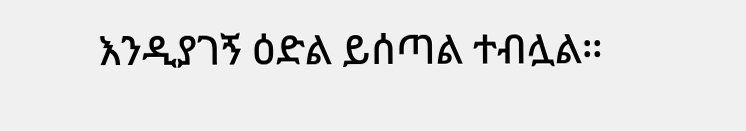እንዲያገኝ ዕድል ይሰጣል ተብሏል።